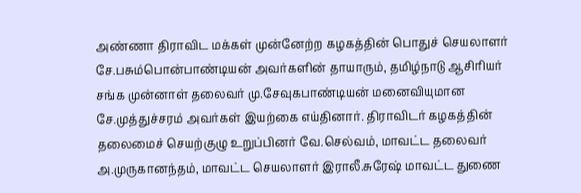அண்ணா திராவிட மக்கள் முன்னேற்ற கழகத்தின் பொதுச் செயலாளர் சே.பசும்பொன்பாண்டியன் அவர்களின் தாயாரும், தமிழ்நாடு ஆசிரியர் சங்க முன்னாள் தலைவர் மு.சேவுகபாண்டியன் மனைவியுமான சே.முத்துச்சரம் அவர்கள் இயற்கை எய்தினார். திராவிடர் கழகத்தின் தலைமைச் செயற்குழு உறுப்பினர் வே.செல்வம், மாவட்ட தலைவர் அ.முருகானந்தம், மாவட்ட செயலாளர் இராலீ.சுரேஷ் மாவட்ட துணை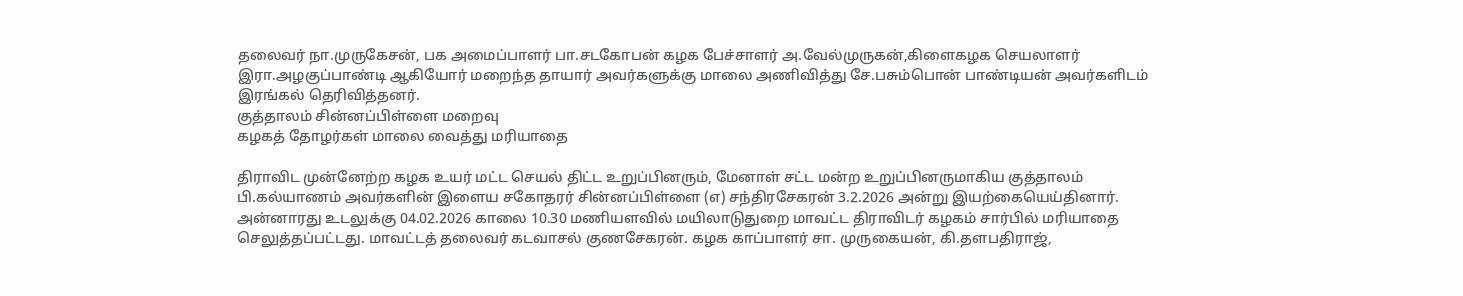தலைவர் நா.முருகேசன், பக அமைப்பாளர் பா.சடகோபன் கழக பேச்சாளர் அ.வேல்முருகன்,கிளைகழக செயலாளர் இரா.அழகுப்பாண்டி ஆகியோர் மறைந்த தாயார் அவர்களுக்கு மாலை அணிவித்து சே.பசும்பொன் பாண்டியன் அவர்களிடம் இரங்கல் தெரிவித்தனர்.
குத்தாலம் சின்னப்பிள்ளை மறைவு
கழகத் தோழர்கள் மாலை வைத்து மரியாதை

திராவிட முன்னேற்ற கழக உயர் மட்ட செயல் திட்ட உறுப்பினரும், மேனாள் சட்ட மன்ற உறுப்பினருமாகிய குத்தாலம் பி.கல்யாணம் அவர்களின் இளைய சகோதரர் சின்னப்பிள்ளை (எ) சந்திரசேகரன் 3.2.2026 அன்று இயற்கையெய்தினார். அன்னாரது உடலுக்கு 04.02.2026 காலை 10.30 மணியளவில் மயிலாடுதுறை மாவட்ட திராவிடர் கழகம் சார்பில் மரியாதை செலுத்தப்பட்டது. மாவட்டத் தலைவர் கடவாசல் குணசேகரன். கழக காப்பாளர் சா. முருகையன், கி.தளபதிராஜ்,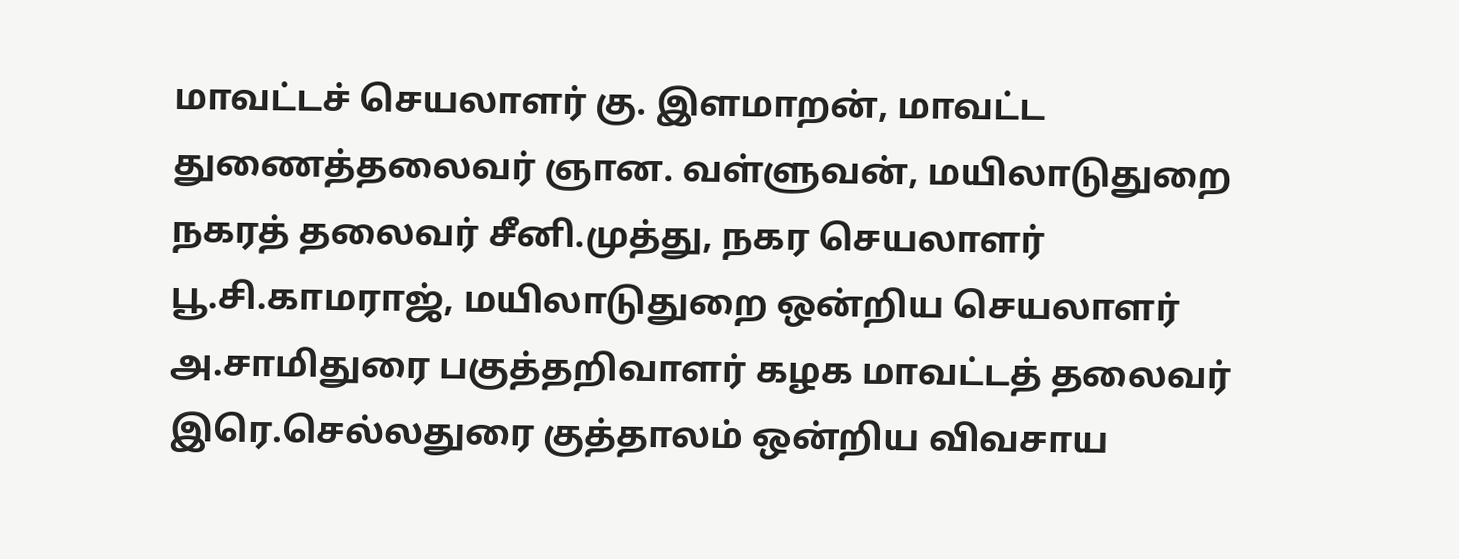மாவட்டச் செயலாளர் கு. இளமாறன், மாவட்ட துணைத்தலைவர் ஞான. வள்ளுவன், மயிலாடுதுறை நகரத் தலைவர் சீனி.முத்து, நகர செயலாளர் பூ.சி.காமராஜ், மயிலாடுதுறை ஒன்றிய செயலாளர் அ.சாமிதுரை பகுத்தறிவாளர் கழக மாவட்டத் தலைவர் இரெ.செல்லதுரை குத்தாலம் ஒன்றிய விவசாய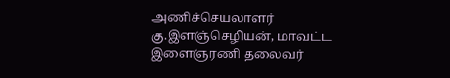அணிச்செயலாளர் கு.இளஞ்செழியன், மாவட்ட இளைஞரணி தலைவர்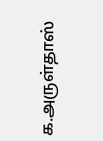க.அருள்தாஸ்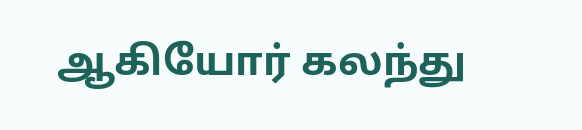ஆகியோர் கலந்து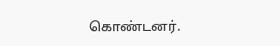கொண்டனர்.